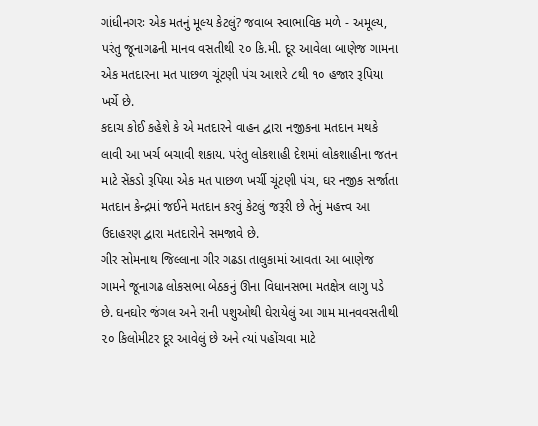ગાંધીનગરઃ એક મતનું મૂલ્ય કેટલું? જવાબ સ્વાભાવિક મળે - અમૂલ્ય, પરંતુ જૂનાગઢની માનવ વસતીથી ૨૦ કિ.મી. દૂર આવેલા બાણેજ ગામના એક મતદારના મત પાછળ ચૂંટણી પંચ આશરે ૮થી ૧૦ હજાર રૂપિયા ખર્ચે છે.
કદાચ કોઈ કહેશે કે એ મતદારને વાહન દ્વારા નજીકના મતદાન મથકે લાવી આ ખર્ચ બચાવી શકાય. પરંતુ લોકશાહી દેશમાં લોકશાહીના જતન માટે સેંકડો રૂપિયા એક મત પાછળ ખર્ચી ચૂંટણી પંચ, ઘર નજીક સર્જાતા મતદાન કેન્દ્રમાં જઈને મતદાન કરવું કેટલું જરૂરી છે તેનું મહત્ત્વ આ ઉદાહરણ દ્વારા મતદારોને સમજાવે છે.
ગીર સોમનાથ જિલ્લાના ગીર ગઢડા તાલુકામાં આવતા આ બાણેજ ગામને જૂનાગઢ લોકસભા બેઠકનું ઊના વિધાનસભા મતક્ષેત્ર લાગુ પડે છે. ઘનઘોર જંગલ અને રાની પશુઓથી ઘેરાયેલું આ ગામ માનવવસતીથી ૨૦ કિલોમીટર દૂર આવેલું છે અને ત્યાં પહોંચવા માટે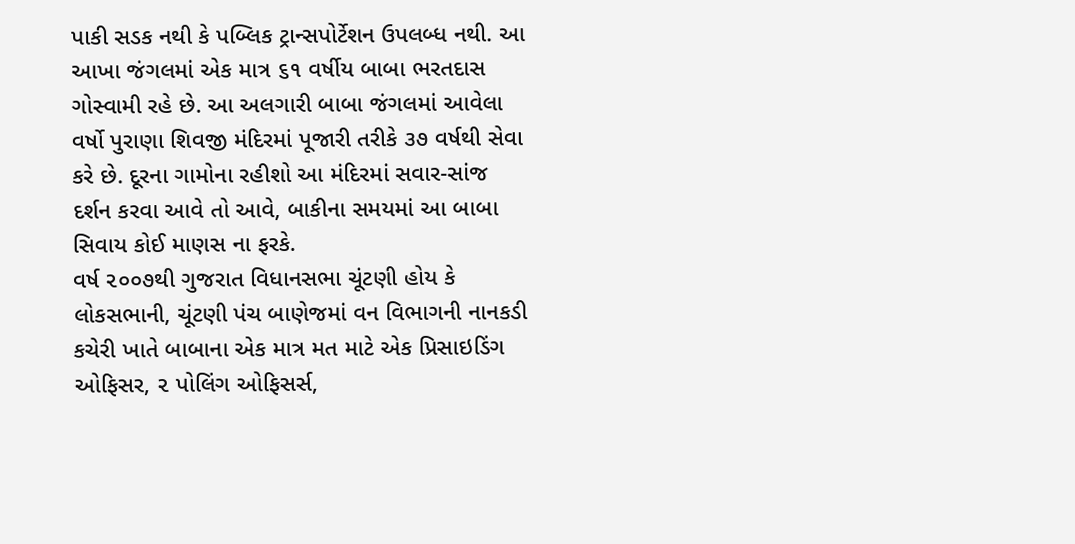પાકી સડક નથી કે પબ્લિક ટ્રાન્સપોર્ટેશન ઉપલબ્ધ નથી. આ આખા જંગલમાં એક માત્ર ૬૧ વર્ષીય બાબા ભરતદાસ ગોસ્વામી રહે છે. આ અલગારી બાબા જંગલમાં આવેલા વર્ષો પુરાણા શિવજી મંદિરમાં પૂજારી તરીકે ૩૭ વર્ષથી સેવા કરે છે. દૂરના ગામોના રહીશો આ મંદિરમાં સવાર-સાંજ દર્શન કરવા આવે તો આવે, બાકીના સમયમાં આ બાબા સિવાય કોઈ માણસ ના ફરકે.
વર્ષ ૨૦૦૭થી ગુજરાત વિધાનસભા ચૂંટણી હોય કે લોકસભાની, ચૂંટણી પંચ બાણેજમાં વન વિભાગની નાનકડી કચેરી ખાતે બાબાના એક માત્ર મત માટે એક પ્રિસાઇડિંગ ઓફિસર, ૨ પોલિંગ ઓફિસર્સ,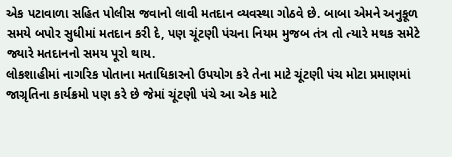એક પટાવાળા સહિત પોલીસ જવાનો લાવી મતદાન વ્યવસ્થા ગોઠવે છે. બાબા એમને અનુકૂળ સમયે બપોર સુધીમાં મતદાન કરી દે, પણ ચૂંટણી પંચના નિયમ મુજબ તંત્ર તો ત્યારે મથક સમેટે જ્યારે મતદાનનો સમય પૂરો થાય.
લોકશાહીમાં નાગરિક પોતાના મતાધિકારનો ઉપયોગ કરે તેના માટે ચૂંટણી પંચ મોટા પ્રમાણમાં જાગ્રૃતિના કાર્યક્રમો પણ કરે છે જેમાં ચૂંટણી પંચે આ એક માટે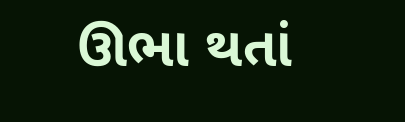ઊભા થતાં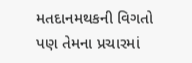મતદાનમથકની વિગતો પણ તેમના પ્રચારમાં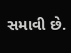સમાવી છે.